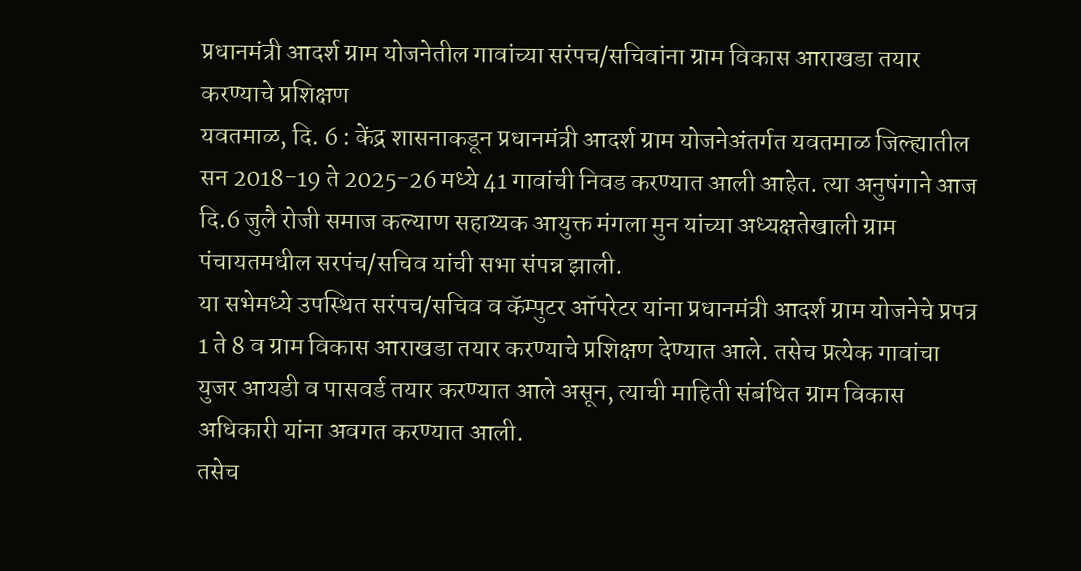प्रधानमंत्री आदर्श ग्राम योजनेतील गावांच्या सरंपच/सचिवांना ग्राम विकास आराखडा तयार करण्याचे प्रशिक्षण
यवतमाळ, दि. 6 : केंद्र शासनाकडून प्रधानमंत्री आदर्श ग्राम योजनेअंतर्गत यवतमाळ जिल्ह्यातील सन 2018-19 ते 2025-26 मध्ये 41 गावांची निवड करण्यात आली आहेत. त्या अनुषंगाने आज दि.6 जुलै रोजी समाज कल्याण सहाय्यक आयुक्त मंगला मुन यांच्या अध्यक्षतेखाली ग्राम पंचायतमधील सरपंच/सचिव यांची सभा संपन्न झाली.
या सभेमध्ये उपस्थित सरंपच/सचिव व कॅम्पुटर ऑपरेटर यांना प्रधानमंत्री आदर्श ग्राम योजनेचे प्रपत्र 1 ते 8 व ग्राम विकास आराखडा तयार करण्याचे प्रशिक्षण देण्यात आले. तसेच प्रत्येक गावांचा युजर आयडी व पासवर्ड तयार करण्यात आले असून, त्याची माहिती संबंधित ग्राम विकास अधिकारी यांना अवगत करण्यात आली.
तसेच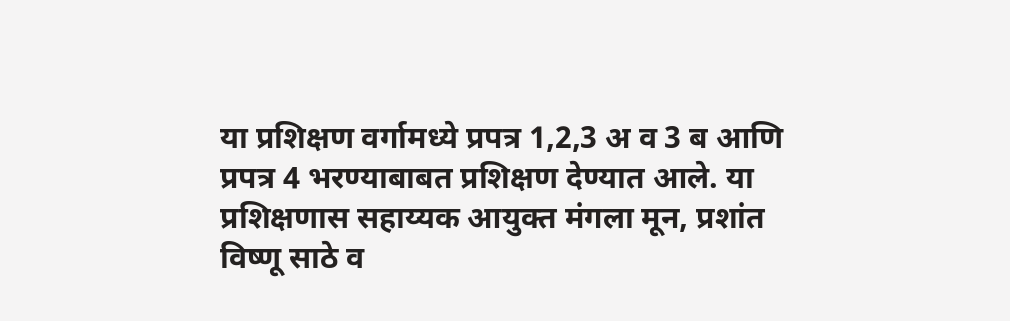या प्रशिक्षण वर्गामध्ये प्रपत्र 1,2,3 अ व 3 ब आणि प्रपत्र 4 भरण्याबाबत प्रशिक्षण देण्यात आले. या प्रशिक्षणास सहाय्यक आयुक्त मंगला मून, प्रशांत विष्णू साठे व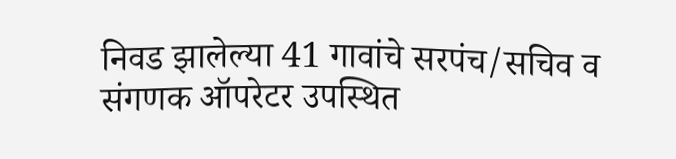निवड झालेल्या 41 गावांचे सरपंच/सचिव व संगणक ऑपरेटर उपस्थित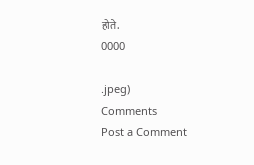होते.
0000

.jpeg)
Comments
Post a Comment